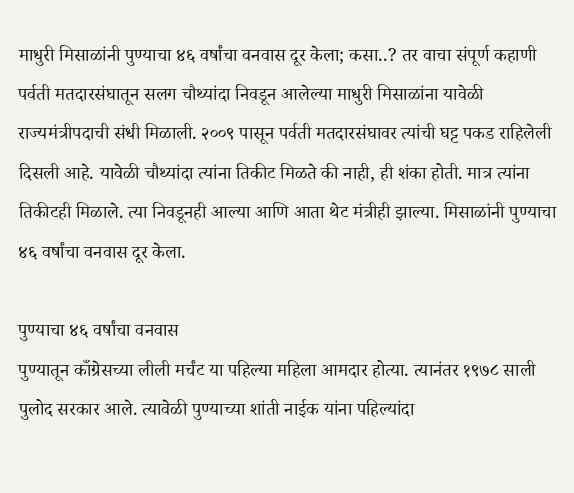माधुरी मिसाळांनी पुण्याचा ४६ वर्षांचा वनवास दूर केला; कसा..? तर वाचा संपूर्ण कहाणी
पर्वती मतदारसंघातून सलग चौथ्यांदा निवडून आलेल्या माधुरी मिसाळांना यावेळी राज्यमंत्रीपदाची संधी मिळाली. २००९ पासून पर्वती मतदारसंघावर त्यांची घट्ट पकड राहिलेली दिसली आहे. यावेळी चौथ्यांदा त्यांना तिकीट मिळते की नाही, ही शंका होती. मात्र त्यांना तिकीटही मिळाले. त्या निवडूनही आल्या आणि आता थेट मंत्रीही झाल्या. मिसाळांनी पुण्याचा ४६ वर्षांचा वनवास दूर केला.

पुण्याचा ४६ वर्षांचा वनवास
पुण्यातून काँग्रेसच्या लीली मर्चंट या पहिल्या महिला आमदार होत्या. त्यानंतर १९७८ साली पुलोद सरकार आले. त्यावेळी पुण्याच्या शांती नाईक यांना पहिल्यांदा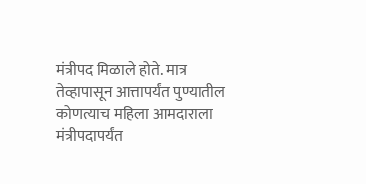मंत्रीपद मिळाले होते. मात्र तेव्हापासून आत्तापर्यंत पुण्यातील कोणत्याच महिला आमदाराला मंत्रीपदापर्यंत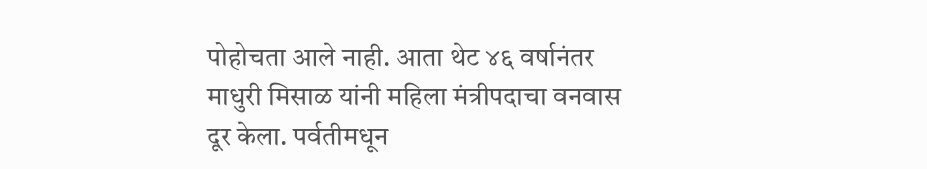पोहोचता आले नाही. आता थेट ४६ वर्षानंतर माधुरी मिसाळ यांनी महिला मंत्रीपदाचा वनवास दूर केला. पर्वतीमधून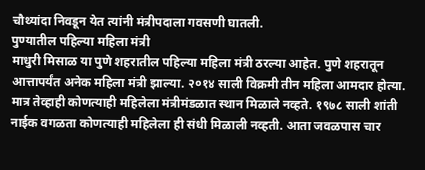चौथ्यांदा निवडून येत त्यांनी मंत्रीपदाला गवसणी घातली.
पुण्यातील पहिल्या महिला मंत्री
माधुरी मिसाळ या पुणे शहरातील पहिल्या महिला मंत्री ठरल्या आहेत. पुणे शहरातून आत्तापर्यंत अनेक महिला मंत्री झाल्या. २०१४ साली विक्रमी तीन महिला आमदार होत्या. मात्र तेव्हाही कोणत्याही महिलेला मंत्रीमंडळात स्थान मिळाले नव्हते. १९७८ साली शांती नाईक वगळता कोणत्याही महिलेला ही संधी मिळाली नव्हती. आता जवळपास चार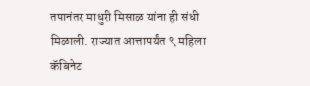तपानंतर माधुरी मिसाळ यांना ही संधी मिळाली. राज्यात आत्तापर्यंत ९ महिला कॅबिनेट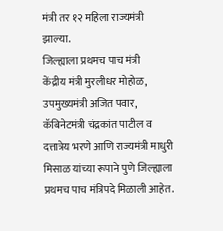मंत्री तर १२ महिला राज्यमंत्री झाल्या.
जिल्ह्याला प्रथमच पाच मंत्री
केंद्रीय मंत्री मुरलीधर मोहोळ, उपमुख्यमंत्री अजित पवार, कॅबिनेटमंत्री चंद्रकांत पाटील व दत्तात्रेय भरणे आणि राज्यमंत्री माधुरी मिसाळ यांच्या रूपाने पुणे जिल्ह्याला प्रथमच पाच मंत्रिपदे मिळाली आहेत.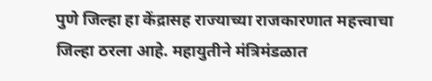पुणे जिल्हा हा केंद्रासह राज्याच्या राजकारणात महत्त्वाचा जिल्हा ठरला आहे. महायुतीने मंत्रिमंडळात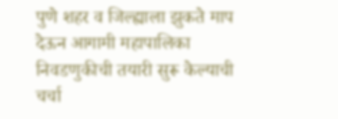पुणे शहर व जिल्ह्याला झुकते माप देऊन आगामी महापालिका निवडणुकीची तयारी सुरू केल्याची चर्चा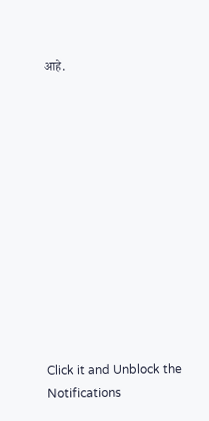आहे.












Click it and Unblock the Notifications